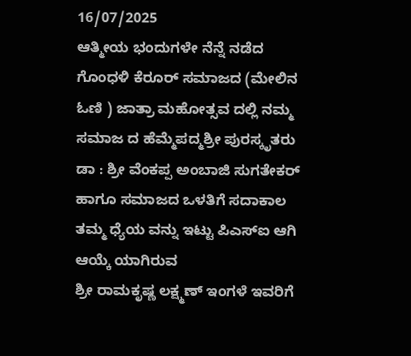16/07/2025
ಆತ್ಮೀಯ ಭಂದುಗಳೇ ನೆನ್ನೆ ನಡೆದ ಗೊಂಧಳಿ ಕೆರೂರ್ ಸಮಾಜದ (ಮೇಲಿನ ಓಣಿ ) ಜಾತ್ರಾ ಮಹೋತ್ಸವ ದಲ್ಲಿ ನಮ್ಮ ಸಮಾಜ ದ ಹೆಮ್ಮೆಪದ್ಮಶ್ರೀ ಪುರಸ್ಕೃತರು ಡಾ : ಶ್ರೀ ವೆಂಕಪ್ಪ ಅಂಬಾಜಿ ಸುಗತೇಕರ್ ಹಾಗೂ ಸಮಾಜದ ಒಳತಿಗೆ ಸದಾಕಾಲ ತಮ್ಮ ಧ್ಯೆಯ ವನ್ನು ಇಟ್ಟು ಪಿಎಸ್ಐ ಆಗಿ ಆಯ್ಕೆ ಯಾಗಿರುವ
ಶ್ರೀ ರಾಮಕೃಷ್ಣ ಲಕ್ಷ್ಮಣ್ ಇಂಗಳೆ ಇವರಿಗೆ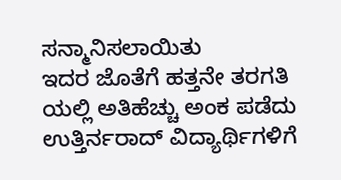ಸನ್ಮಾನಿಸಲಾಯಿತು
ಇದರ ಜೊತೆಗೆ ಹತ್ತನೇ ತರಗತಿ ಯಲ್ಲಿ ಅತಿಹೆಚ್ಚು ಅಂಕ ಪಡೆದು ಉತ್ತಿರ್ನರಾದ್ ವಿದ್ಯಾರ್ಥಿಗಳಿಗೆ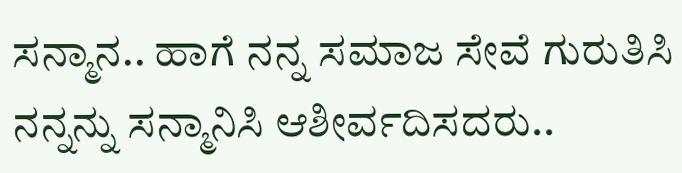ಸನ್ಮಾನ.. ಹಾಗೆ ನನ್ನ ಸಮಾಜ ಸೇವೆ ಗುರುತಿಸಿ ನನ್ನನ್ನು ಸನ್ಮಾನಿಸಿ ಆಶೀರ್ವದಿಸದರು..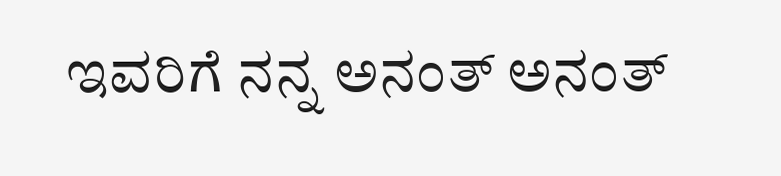ಇವರಿಗೆ ನನ್ನ ಅನಂತ್ ಅನಂತ್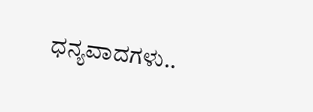ಧನ್ಯವಾದಗಳು..